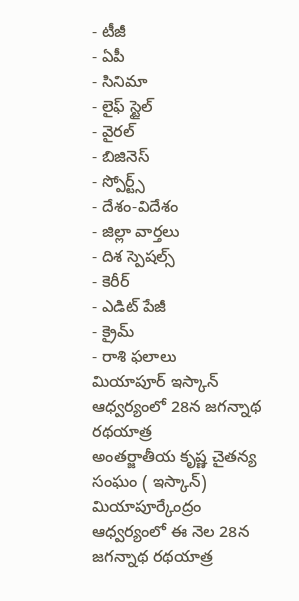- టీజీ
- ఏపీ
- సినిమా
- లైఫ్ స్టైల్
- వైరల్
- బిజినెస్
- స్పోర్ట్స్
- దేశం-విదేశం
- జిల్లా వార్తలు
- దిశ స్పెషల్స్
- కెరీర్
- ఎడిట్ పేజీ
- క్రైమ్
- రాశి ఫలాలు
మియాపూర్ ఇస్కాన్ ఆధ్వర్యంలో 28న జగన్నాథ రథయాత్ర
అంతర్జాతీయ కృష్ణ చైతన్య సంఘం ( ఇస్కాన్) మియాపూర్కేంద్రం ఆధ్వర్యంలో ఈ నెల 28న జగన్నాథ రథయాత్ర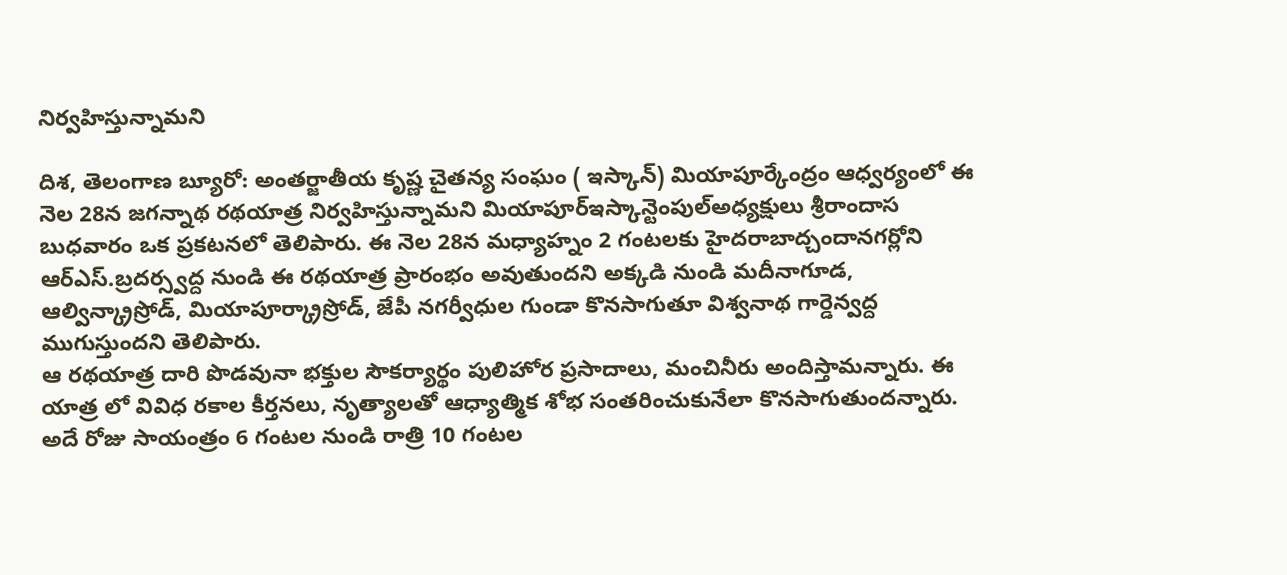నిర్వహిస్తున్నామని

దిశ, తెలంగాణ బ్యూరో: అంతర్జాతీయ కృష్ణ చైతన్య సంఘం ( ఇస్కాన్) మియాపూర్కేంద్రం ఆధ్వర్యంలో ఈ నెల 28న జగన్నాథ రథయాత్ర నిర్వహిస్తున్నామని మియాపూర్ఇస్కాన్టెంపుల్అధ్యక్షులు శ్రీరాందాస బుధవారం ఒక ప్రకటనలో తెలిపారు. ఈ నెల 28న మధ్యాహ్నం 2 గంటలకు హైదరాబాద్చందానగర్లోని ఆర్ఎస్.బ్రదర్స్వద్ద నుండి ఈ రథయాత్ర ప్రారంభం అవుతుందని అక్కడి నుండి మదీనాగూడ, ఆల్విన్క్రాస్రోడ్, మియాపూర్క్రాస్రోడ్, జేపీ నగర్వీధుల గుండా కొనసాగుతూ విశ్వనాథ గార్డెన్వద్ద ముగుస్తుందని తెలిపారు.
ఆ రథయాత్ర దారి పొడవునా భక్తుల సౌకర్యార్థం పులిహోర ప్రసాదాలు, మంచినీరు అందిస్తామన్నారు. ఈ యాత్ర లో వివిధ రకాల కీర్తనలు, నృత్యాలతో ఆధ్యాత్మిక శోభ సంతరించుకునేలా కొనసాగుతుందన్నారు. అదే రోజు సాయంత్రం 6 గంటల నుండి రాత్రి 10 గంటల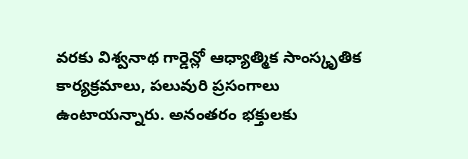వరకు విశ్వనాథ గార్డెన్లో ఆధ్యాత్మిక సాంస్కృతిక కార్యక్రమాలు, పలువురి ప్రసంగాలు ఉంటాయన్నారు. అనంతరం భక్తులకు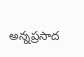అన్నప్రసాద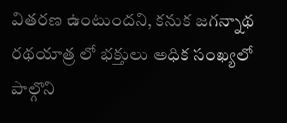వితరణ ఉంటుందని, కనుక జగన్నాథ రథయాత్ర లో భక్తులు అధిక సంఖ్యలో పాల్గొని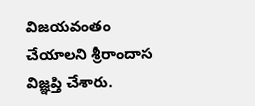విజయవంతం చేయాలని శ్రీరాందాస విజ్ఞప్తి చేశారు.